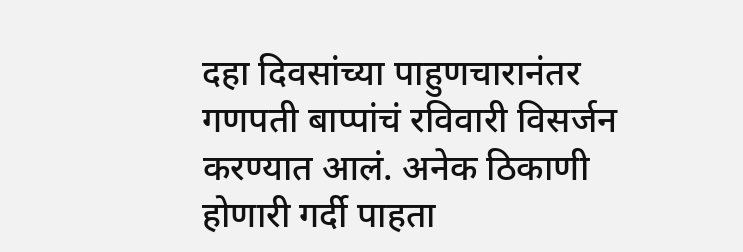दहा दिवसांच्या पाहुणचारानंतर गणपती बाप्पांचं रविवारी विसर्जन करण्यात आलं. अनेक ठिकाणी होणारी गर्दी पाहता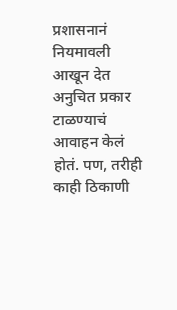प्रशासनानं नियमावली आखून देत अनुचित प्रकार टाळण्याचं आवाहन केलं होतं. पण, तरीही काही ठिकाणी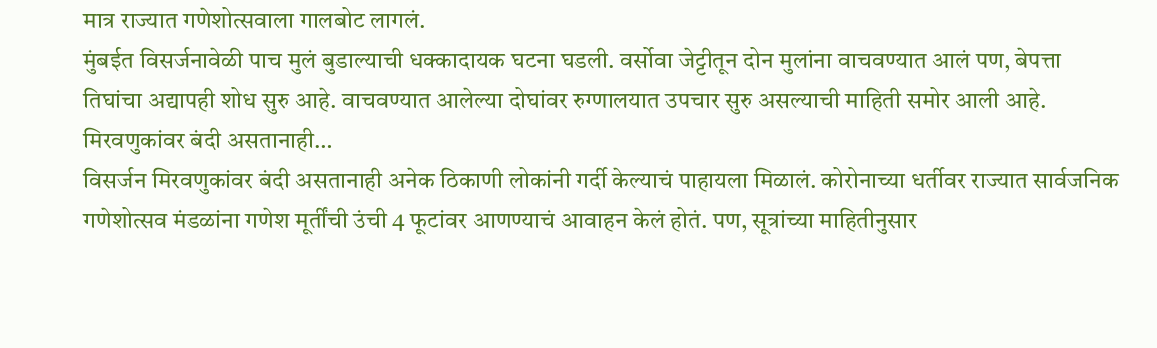मात्र राज्यात गणेशोत्सवाला गालबोट लागलं.
मुंबईत विसर्जनावेळी पाच मुलं बुडाल्याची धक्कादायक घटना घडली. वर्सोवा जेट्टीतून दोन मुलांना वाचवण्यात आलं पण, बेपत्ता तिघांचा अद्यापही शोध सुरु आहे. वाचवण्यात आलेल्या दोघांवर रुग्णालयात उपचार सुरु असल्याची माहिती समोर आली आहे.
मिरवणुकांवर बंदी असतानाही…
विसर्जन मिरवणुकांवर बंदी असतानाही अनेक ठिकाणी लोकांनी गर्दी केल्याचं पाहायला मिळालं. कोरोनाच्या धर्तीवर राज्यात सार्वजनिक गणेशोत्सव मंडळांना गणेश मूर्तींची उंची 4 फूटांवर आणण्याचं आवाहन केलं होतं. पण, सूत्रांच्या माहितीनुसार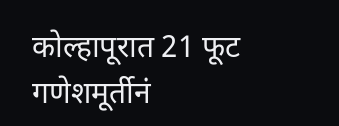कोल्हापूरात 21 फूट गणेशमूर्तीनं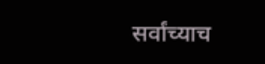सर्वांच्याच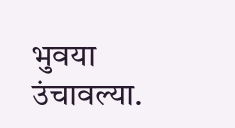भुवया उंचावल्या.